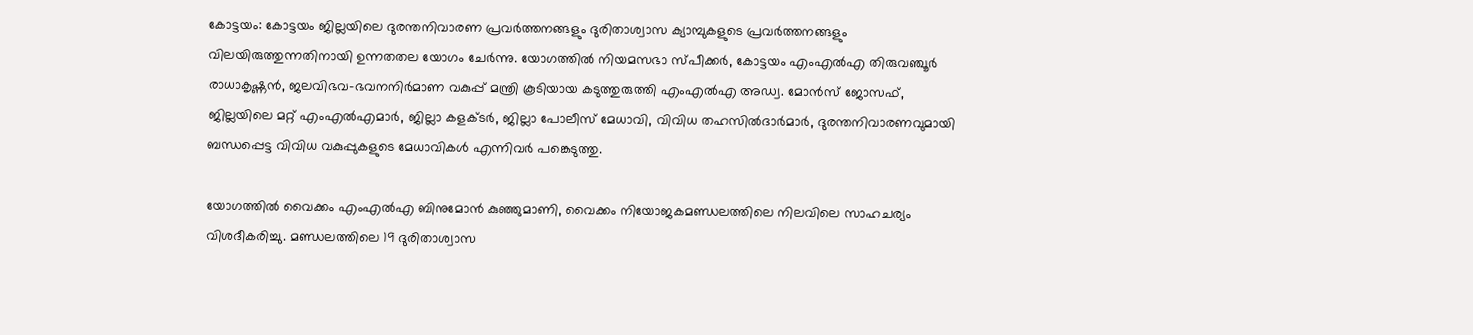കോട്ടയം: കോട്ടയം ജില്ലയിലെ ദുരന്തനിവാരണ പ്രവർത്തനങ്ങളും ദുരിതാശ്വാസ ക്യാമ്പുകളുടെ പ്രവർത്തനങ്ങളും വിലയിരുത്തുന്നതിനായി ഉന്നതതല യോഗം ചേർന്നു. യോഗത്തിൽ നിയമസഭാ സ്പീക്കർ, കോട്ടയം എംഎൽഎ തിരുവഞ്ചൂർ രാധാകൃഷ്ണൻ, ജലവിഭവ-ഭവനനിർമാണ വകുപ്പ് മന്ത്രി കൂടിയായ കടുത്തുരുത്തി എംഎൽഎ അഡ്വ. മോൻസ് ജോസഫ്, ജില്ലയിലെ മറ്റ് എംഎൽഎമാർ, ജില്ലാ കളക്ടർ, ജില്ലാ പോലീസ് മേധാവി, വിവിധ തഹസിൽദാർമാർ, ദുരന്തനിവാരണവുമായി ബന്ധപ്പെട്ട വിവിധ വകുപ്പുകളുടെ മേധാവികൾ എന്നിവർ പങ്കെടുത്തു.

യോഗത്തിൽ വൈക്കം എംഎൽഎ ബിനുമോൻ കുഞ്ഞുമാണി, വൈക്കം നിയോജകമണ്ഡലത്തിലെ നിലവിലെ സാഹചര്യം വിശദീകരിച്ചു. മണ്ഡലത്തിലെ 19 ദുരിതാശ്വാസ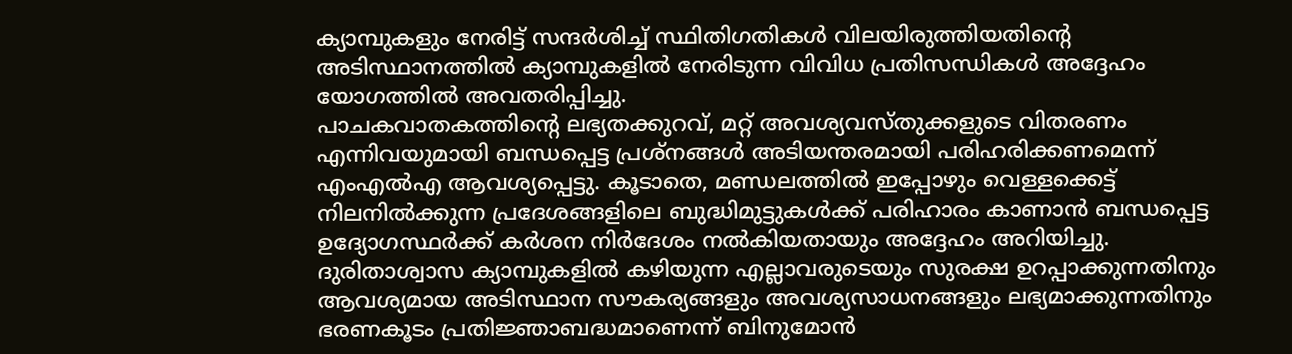ക്യാമ്പുകളും നേരിട്ട് സന്ദർശിച്ച് സ്ഥിതിഗതികൾ വിലയിരുത്തിയതിന്റെ അടിസ്ഥാനത്തിൽ ക്യാമ്പുകളിൽ നേരിടുന്ന വിവിധ പ്രതിസന്ധികൾ അദ്ദേഹം യോഗത്തിൽ അവതരിപ്പിച്ചു.
പാചകവാതകത്തിന്റെ ലഭ്യതക്കുറവ്, മറ്റ് അവശ്യവസ്തുക്കളുടെ വിതരണം എന്നിവയുമായി ബന്ധപ്പെട്ട പ്രശ്നങ്ങൾ അടിയന്തരമായി പരിഹരിക്കണമെന്ന് എംഎൽഎ ആവശ്യപ്പെട്ടു. കൂടാതെ, മണ്ഡലത്തിൽ ഇപ്പോഴും വെള്ളക്കെട്ട് നിലനിൽക്കുന്ന പ്രദേശങ്ങളിലെ ബുദ്ധിമുട്ടുകൾക്ക് പരിഹാരം കാണാൻ ബന്ധപ്പെട്ട ഉദ്യോഗസ്ഥർക്ക് കർശന നിർദേശം നൽകിയതായും അദ്ദേഹം അറിയിച്ചു.
ദുരിതാശ്വാസ ക്യാമ്പുകളിൽ കഴിയുന്ന എല്ലാവരുടെയും സുരക്ഷ ഉറപ്പാക്കുന്നതിനും ആവശ്യമായ അടിസ്ഥാന സൗകര്യങ്ങളും അവശ്യസാധനങ്ങളും ലഭ്യമാക്കുന്നതിനും ഭരണകൂടം പ്രതിജ്ഞാബദ്ധമാണെന്ന് ബിനുമോൻ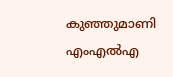കുഞ്ഞുമാണി എംഎൽഎ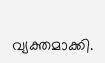വ്യക്തമാക്കി.